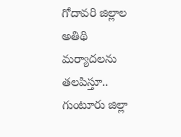గోదావరి జిల్లాల అతిథి మర్యాదలను తలపిస్తూ.. గుంటూరు జిల్లా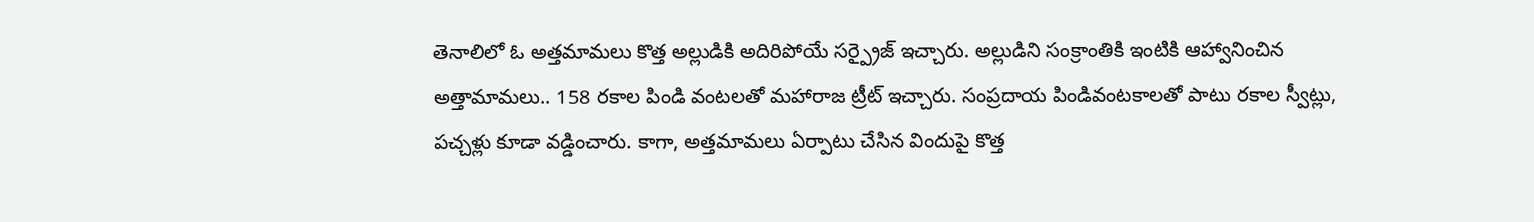తెనాలిలో ఓ అత్తమామలు కొత్త అల్లుడికి అదిరిపోయే సర్ప్రైజ్ ఇచ్చారు. అల్లుడిని సంక్రాంతికి ఇంటికి ఆహ్వానించిన అత్తామామలు.. 158 రకాల పిండి వంటలతో మహారాజ ట్రీట్ ఇచ్చారు. సంప్రదాయ పిండివంటకాలతో పాటు రకాల స్వీట్లు, పచ్చళ్లు కూడా వడ్డించారు. కాగా, అత్తమామలు ఏర్పాటు చేసిన విందుపై కొత్త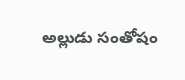అల్లుడు సంతోషం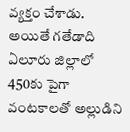వ్యక్తం చేశాడు. అయితే గతేడాది ఏలూరు జిల్లాలో 450కు పైగా వంటకాలతో అల్లుడిని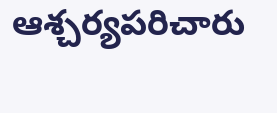ఆశ్చర్యపరిచారు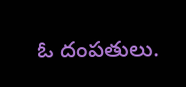ఓ దంపతులు.